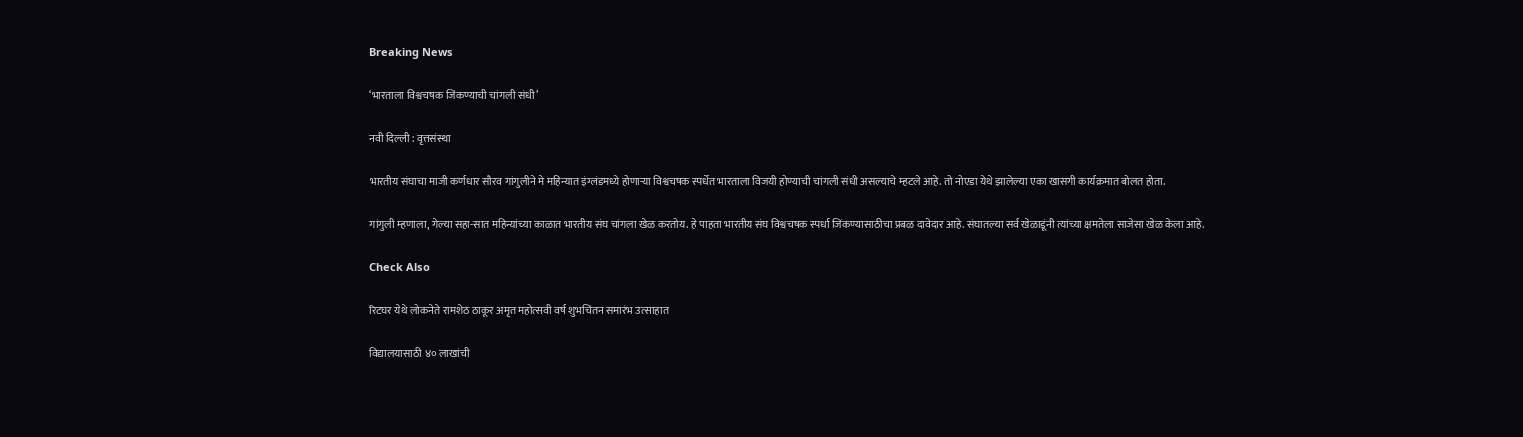Breaking News

‘भारताला विश्वचषक जिंकण्याची चांगली संधी’

नवी दिल्ली : वृत्तसंस्था

भारतीय संघाचा माजी कर्णधार सौरव गांगुलीने मे महिन्यात इंग्लंडमध्ये होणार्‍या विश्वचषक स्पर्धेत भारताला विजयी होण्याची चांगली संधी असल्याचे म्हटले आहे. तो नोएडा येथे झालेल्या एका खासगी कार्यक्रमात बोलत होता.

गांगुली म्हणाला, गेल्या सहा-सात महिन्यांच्या काळात भारतीय संघ चांगला खेळ करतोय. हे पाहता भारतीय संघ विश्वचषक स्पर्धा जिंकण्यासाठीचा प्रबळ दावेदार आहे. संघातल्या सर्व खेळाडूंनी त्यांच्या क्षमतेला साजेसा खेळ केला आहे.

Check Also

रिटघर येथे लोकनेते रामशेठ ठाकूर अमृत महोत्सवी वर्ष शुभचिंतन समारंभ उत्साहात

विद्यालयासाठी ४० लाखांची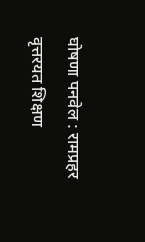घोषणा पनवेल : रामप्रहर वृत्तरयत शिक्षण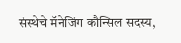संस्थेचे मॅनेजिंग कौन्सिल सदस्य,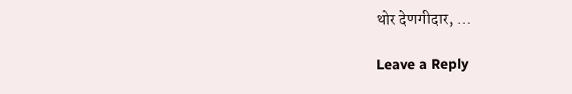थोर देणगीदार, …

Leave a Reply